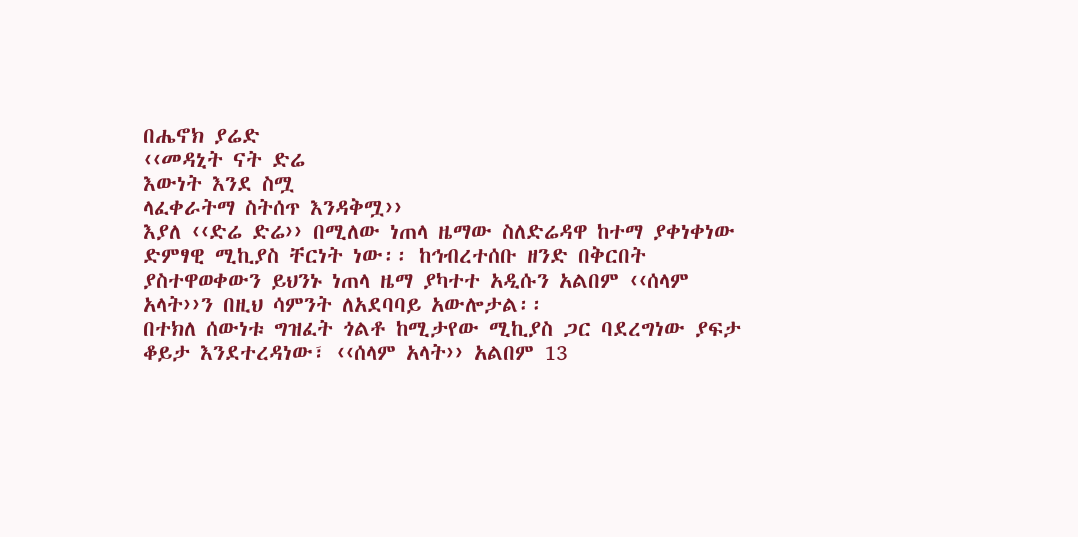በሔኖክ ያሬድ
‹‹መዳኒት ናት ድሬ
እውነት እንደ ስሟ
ላፈቀራትማ ስትሰጥ እንዳቅሟ››
እያለ ‹‹ድሬ ድሬ›› በሚለው ነጠላ ዜማው ስለድሬዳዋ ከተማ ያቀነቀነው ድምፃዊ ሚኪያስ ቸርነት ነው፡፡ ከኅብረተሰቡ ዘንድ በቅርበት ያስተዋወቀውን ይህንኑ ነጠላ ዜማ ያካተተ አዲሱን አልበም ‹‹ሰላም አላት››ን በዚህ ሳምንት ለአደባባይ አውሎታል፡፡
በተክለ ሰውነቱ ግዝፈት ጎልቶ ከሚታየው ሚኪያስ ጋር ባደረግነው ያፍታ ቆይታ እንደተረዳነው፣ ‹‹ሰላም አላት›› አልበም 13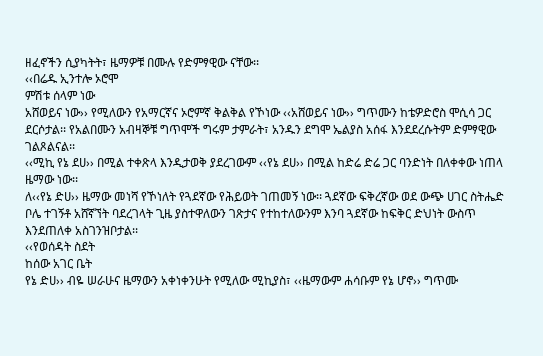ዘፈኖችን ሲያካትት፣ ዜማዎቹ በሙሉ የድምፃዊው ናቸው፡፡
‹‹በሬዱ ኢንተሎ ኦሮሞ
ምሽቱ ሰላም ነው
አሸወይና ነው›› የሚለውን የአማርኛና ኦሮምኛ ቅልቅል የኾነው ‹‹አሸወይና ነው›› ግጥሙን ከቴዎድሮስ ሞሲሳ ጋር ደርሶታል፡፡ የአልበሙን አብዛኞቹ ግጥሞች ግሩም ታምራት፣ አንዱን ደግሞ ኤልያስ አሰፋ እንደደረሱትም ድምፃዊው ገልጾልናል፡፡
‹‹ሚኪ የኔ ደሀ›› በሚል ተቀጽላ እንዲታወቅ ያደረገውም ‹‹የኔ ደሀ›› በሚል ከድሬ ድሬ ጋር ባንድነት በለቀቀው ነጠላ ዜማው ነው፡፡
ለ‹‹የኔ ድሀ›› ዜማው መነሻ የኾነለት የጓደኛው የሕይወት ገጠመኝ ነው፡፡ ጓደኛው ፍቅረኛው ወደ ውጭ ሀገር ስትሔድ ቦሌ ተገኝቶ አሸኛኘት ባደረገላት ጊዜ ያስተዋለውን ገጽታና የተከተለውንም እንባ ጓደኛው ከፍቅር ድህነት ውስጥ እንደጠለቀ አስገንዝቦታል፡፡
‹‹የወሰዳት ስደት
ከሰው አገር ቤት
የኔ ድሀ›› ብዬ ሠራሁና ዜማውን አቀነቀንሁት የሚለው ሚኪያስ፣ ‹‹ዜማውም ሐሳቡም የኔ ሆኖ›› ግጥሙ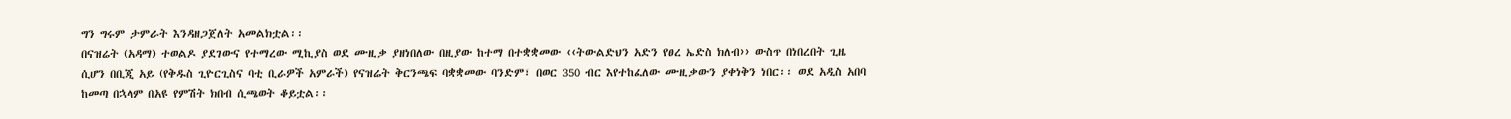ግን ግሩም ታምራት እንዳዘጋጀለት አመልክቷል፡፡
በናዝሬት (አዳማ) ተወልዶ ያደገውና የተማረው ሚኪያስ ወደ ሙዚቃ ያዘነበለው በዚያው ከተማ በተቋቋመው ‹‹ትውልድህን አድን የፀረ ኤድስ ክለብ›› ውስጥ በነበረበት ጊዜ ሲሆን በቢጂ አይ (የቅዱስ ጊዮርጊስና ባቲ ቢራዎች አምራች) የናዝሬት ቅርንጫፍ ባቋቋመው ባንድም፣ በወር 350 ብር እየተከፈለው ሙዚቃውን ያቀነቅን ነበር፡፡ ወደ አዲስ አበባ ከመጣ በኋላም በአዩ የምሽት ክበብ ሲጫወት ቆይቷል፡፡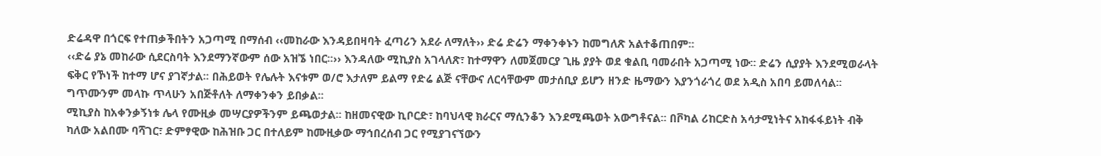ድሬዳዋ በጎርፍ የተጠቃችበትን አጋጣሚ በማሰብ ‹‹መከራው እንዳይበዛባት ፈጣሪን አደራ ለማለት›› ድሬ ድሬን ማቀንቀኑን ከመግለጽ አልተቆጠበም፡፡
‹‹ድሬ ያኔ መከራው ሲደርስባት እንደማንኛውም ሰው አዝኜ ነበር፡፡›› እንዳለው ሚኪያስ አገላለጽ፣ ከተማዋን ለመጀመርያ ጊዜ ያያት ወደ ቁልቢ ባመራበት አጋጣሚ ነው፡፡ ድሬን ሲያያት እንደሚወራላት ፍቅር የኾነች ከተማ ሆና ያገኛታል፡፡ በሕይወት የሌሉት እናቱም ወ/ሮ እታለም ይልማ የድሬ ልጅ ናቸውና ለርሳቸውም መታሰቢያ ይሆን ዘንድ ዜማውን እያንጎራጎረ ወደ አዲስ አበባ ይመለሳል፡፡ ግጥሙንም መላኩ ጥላሁን አበጅቶለት ለማቀንቀን ይበቃል፡፡
ሚኪያስ ከአቀንቃኝነቱ ሌላ የሙዚቃ መሣርያዎችንም ይጫወታል፡፡ ከዘመናዊው ኪቦርድ፣ ከባህላዊ ክራርና ማሲንቆን እንደሚጫወት አውግቶናል፡፡ በቮካል ሪከርድስ አሳታሚነትና አከፋፋይነት ብቅ ካለው አልበሙ ባሻገር፣ ድምፃዊው ከሕዝቡ ጋር በተለይም ከሙዚቃው ማኅበረሰብ ጋር የሚያገናኘውን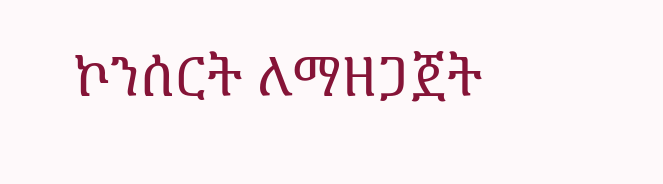ኮንሰርት ለማዘጋጀት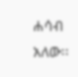ሐሳብ አለው፡፡